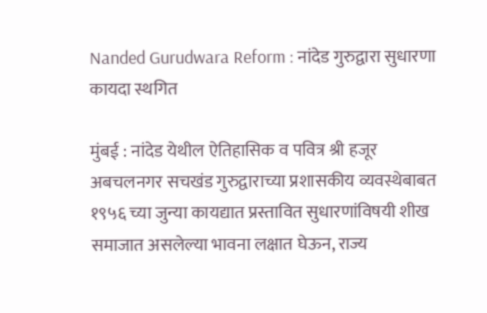Nanded Gurudwara Reform : नांदेड गुरुद्वारा सुधारणा कायदा स्थगित

मुंबई : नांदेड येथील ऐतिहासिक व पवित्र श्री हजूर अबचलनगर सचखंड गुरुद्वाराच्या प्रशासकीय व्यवस्थेबाबत १९५६ च्या जुन्या कायद्यात प्रस्तावित सुधारणांविषयी शीख समाजात असलेल्या भावना लक्षात घेऊन, राज्य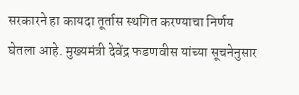सरकारने हा कायदा तूर्तास स्थगित करण्याचा निर्णय घेतला आहे. मुख्यमंत्री देवेंद्र फडणवीस यांच्या सूचनेनुसार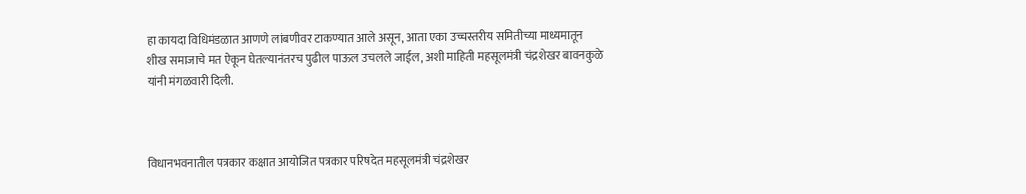हा कायदा विधिमंडळात आणणे लांबणीवर टाकण्यात आले असून, आता एका उच्चस्तरीय समितीच्या माध्यमातून शीख समाजाचे मत ऐकून घेतल्यानंतरच पुढील पाऊल उचलले जाईल, अशी माहिती महसूलमंत्री चंद्रशेखर बावनकुळे यांनी मंगळवारी दिली.



विधानभवनातील पत्रकार कक्षात आयोजित पत्रकार परिषदेत महसूलमंत्री चंद्रशेखर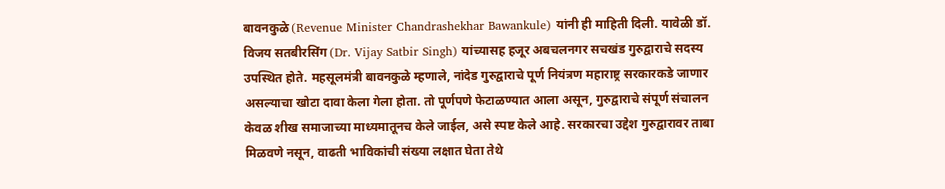बावनकुळे (Revenue Minister Chandrashekhar Bawankule) यांनी ही माहिती दिली. यावेळी डॉ. विजय सतबीरसिंग (Dr. Vijay Satbir Singh) यांच्यासह हजूर अबचलनगर सचखंड गुरुद्वाराचे सदस्य उपस्थित होते. महसूलमंत्री बावनकुळे म्हणाले, नांदेड गुरुद्वाराचे पूर्ण नियंत्रण महाराष्ट्र सरकारकडे जाणार असल्याचा खोटा दावा केला गेला होता. तो पूर्णपणे फेटाळण्यात आला असून, गुरुद्वाराचे संपूर्ण संचालन केवळ शीख समाजाच्या माध्यमातूनच केले जाईल, असे स्पष्ट केले आहे. सरकारचा उद्देश गुरुद्वारावर ताबा मिळवणे नसून, वाढती भाविकांची संख्या लक्षात घेता तेथे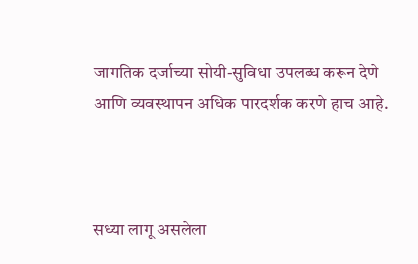जागतिक दर्जाच्या सोयी-सुविधा उपलब्ध करून देणे आणि व्यवस्थापन अधिक पारदर्शक करणे हाच आहे.



सध्या लागू असलेला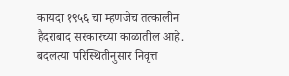कायदा १९५६ चा म्हणजेच तत्कालीन हैदराबाद सरकारच्या काळातील आहे. बदलत्या परिस्थितीनुसार निवृत्त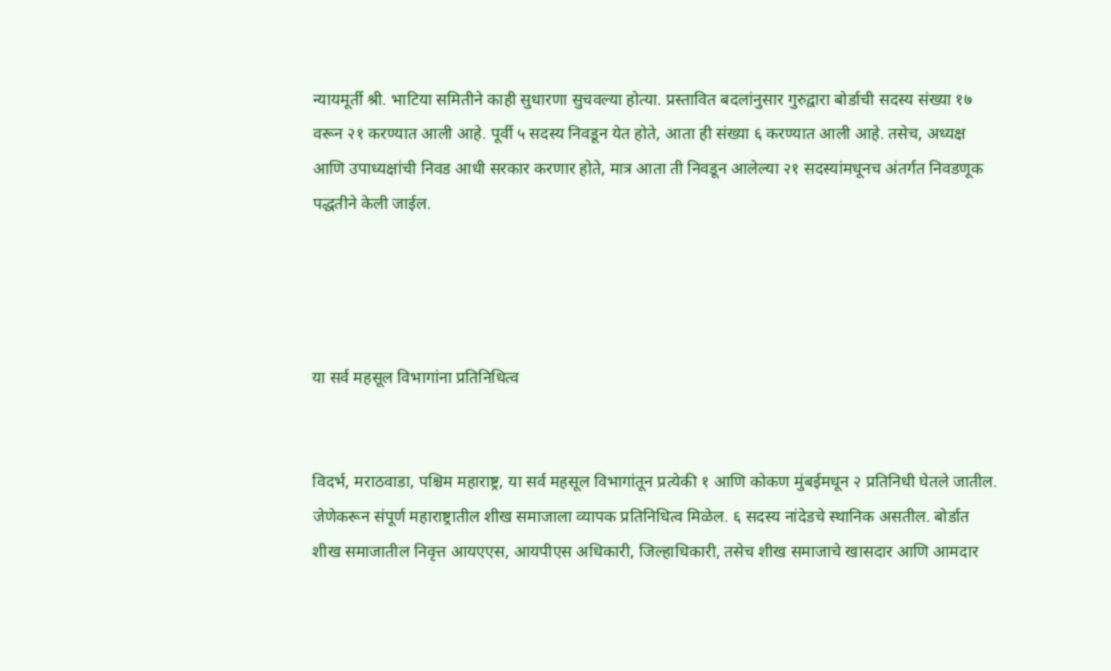न्यायमूर्ती श्री. भाटिया समितीने काही सुधारणा सुचवल्या होत्या. प्रस्तावित बदलांनुसार गुरुद्वारा बोर्डाची सदस्य संख्या १७ वरून २१ करण्यात आली आहे. पूर्वी ५ सदस्य निवडून येत होते, आता ही संख्या ६ करण्यात आली आहे. तसेच, अध्यक्ष आणि उपाध्यक्षांची निवड आधी सरकार करणार होते, मात्र आता ती निवडून आलेल्या २१ सदस्यांमधूनच अंतर्गत निवडणूक पद्धतीने केली जाईल.




या सर्व महसूल विभागांना प्रतिनिधित्व


विदर्भ, मराठवाडा, पश्चिम महाराष्ट्र, या सर्व महसूल विभागांतून प्रत्येकी १ आणि कोकण मुंबईमधून २ प्रतिनिधी घेतले जातील. जेणेकरून संपूर्ण महाराष्ट्रातील शीख समाजाला व्यापक प्रतिनिधित्व मिळेल. ६ सदस्य नांदेडचे स्थानिक असतील. बोर्डात शीख समाजातील निवृत्त आयएएस, आयपीएस अधिकारी, जिल्हाधिकारी, तसेच शीख समाजाचे खासदार आणि आमदार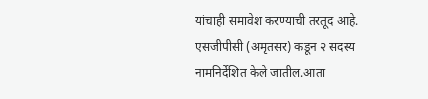यांचाही समावेश करण्याची तरतूद आहे. एसजीपीसी (अमृतसर) कडून २ सदस्य नामनिर्देशित केले जातील.आता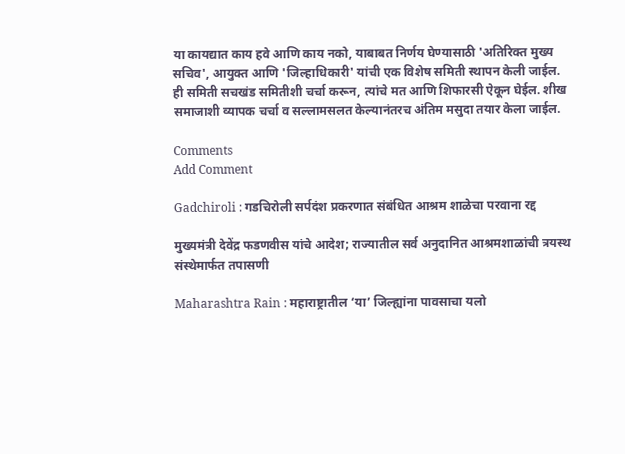या कायद्यात काय हवे आणि काय नको, याबाबत निर्णय घेण्यासाठी 'अतिरिक्त मुख्य सचिव', आयुक्त आणि 'जिल्हाधिकारी' यांची एक विशेष समिती स्थापन केली जाईल. ही समिती सचखंड समितीशी चर्चा करून, त्यांचे मत आणि शिफारसी ऐकून घेईल. शीख समाजाशी व्यापक चर्चा व सल्लामसलत केल्यानंतरच अंतिम मसुदा तयार केला जाईल.

Comments
Add Comment

Gadchiroli : गडचिरोली सर्पदंश प्रकरणात संबंधित आश्रम शाळेचा परवाना रद्द

मुख्यमंत्री देवेंद्र फडणवीस यांचे आदेश; राज्यातील सर्व अनुदानित आश्रमशाळांची त्रयस्थ संस्थेमार्फत तपासणी

Maharashtra Rain : महाराष्ट्रातील ‘या’ जिल्ह्यांना पावसाचा यलो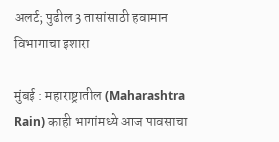अलर्ट; पुढील 3 तासांसाठी हवामान विभागाचा इशारा

मुंबई : महाराष्ट्रातील (Maharashtra Rain) काही भागांमध्ये आज पावसाचा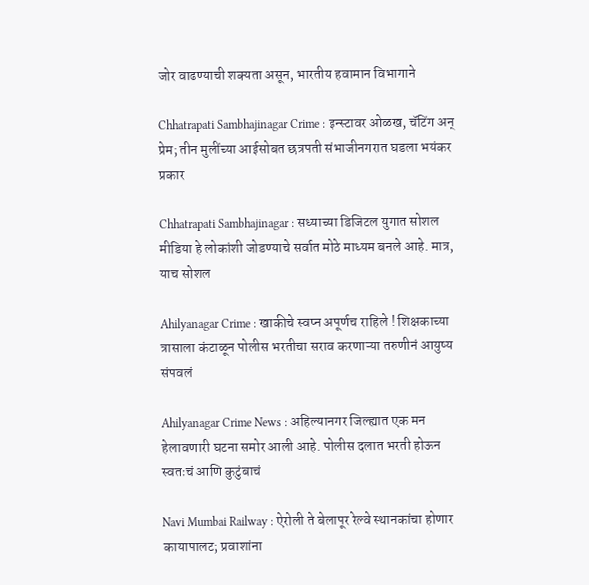जोर वाढण्याची शक्यता असून, भारतीय हवामान विभागाने

Chhatrapati Sambhajinagar Crime : इन्स्टावर ओळख, चॅटिंग अन् प्रेम; तीन मुलींच्या आईसोबत छत्रपती संभाजीनगरात घडला भयंकर प्रकार

Chhatrapati Sambhajinagar : सध्याच्या डिजिटल युगात सोशल मीडिया हे लोकांशी जोडण्याचे सर्वात मोठे माध्यम बनले आहे. मात्र, याच सोशल

Ahilyanagar Crime : खाकीचे स्वप्न अपूर्णच राहिले ! शिक्षकाच्या त्रासाला कंटाळून पोलीस भरतीचा सराव करणाऱ्या तरुणीनं आयुष्य संपवलं

Ahilyanagar Crime News : अहिल्यानगर जिल्ह्यात एक मन हेलावणारी घटना समोर आली आहे. पोलीस दलात भरती होऊन स्वतःचं आणि कुटुंबाचं

Navi Mumbai Railway : ऐरोली ते बेलापूर रेल्वे स्थानकांचा होणार कायापालट; प्रवाशांना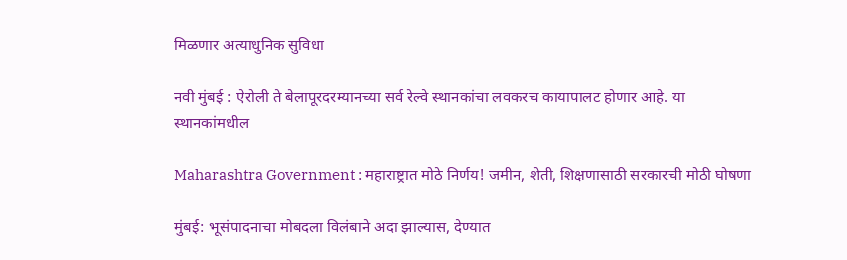मिळणार अत्याधुनिक सुविधा

नवी मुंबई : ऐरोली ते बेलापूरदरम्यानच्या सर्व रेल्वे स्थानकांचा लवकरच कायापालट होणार आहे. या स्थानकांमधील

Maharashtra Government : महाराष्ट्रात मोठे निर्णय! जमीन, शेती, शिक्षणासाठी सरकारची मोठी घोषणा

मुंबई: भूसंपादनाचा मोबदला विलंबाने अदा झाल्यास, देण्यात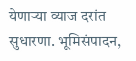येणाऱ्या व्याज दरांत सुधारणा. भूमिसंपादन,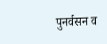पुनर्वसन व